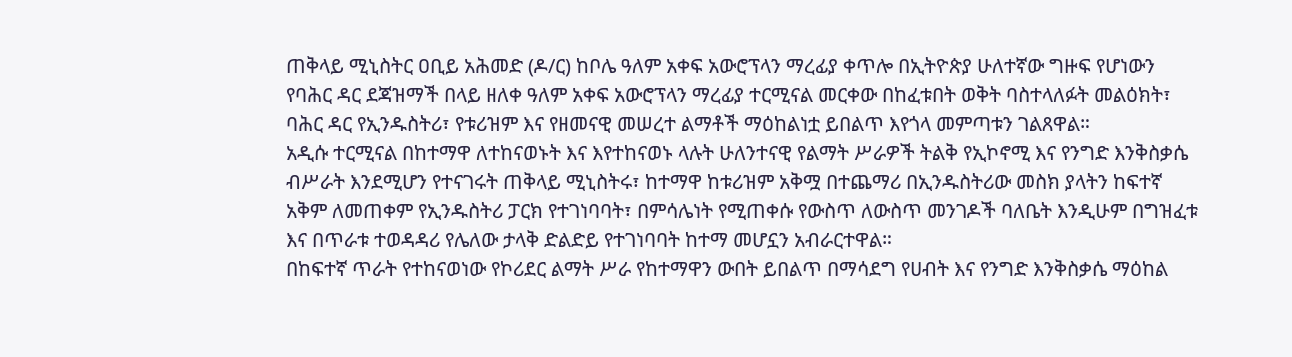ጠቅላይ ሚኒስትር ዐቢይ አሕመድ (ዶ/ር) ከቦሌ ዓለም አቀፍ አውሮፕላን ማረፊያ ቀጥሎ በኢትዮጵያ ሁለተኛው ግዙፍ የሆነውን የባሕር ዳር ደጃዝማች በላይ ዘለቀ ዓለም አቀፍ አውሮፕላን ማረፊያ ተርሚናል መርቀው በከፈቱበት ወቅት ባስተላለፉት መልዕክት፣ ባሕር ዳር የኢንዱስትሪ፣ የቱሪዝም እና የዘመናዊ መሠረተ ልማቶች ማዕከልነቷ ይበልጥ እየጎላ መምጣቱን ገልጸዋል።
አዲሱ ተርሚናል በከተማዋ ለተከናወኑት እና እየተከናወኑ ላሉት ሁለንተናዊ የልማት ሥራዎች ትልቅ የኢኮኖሚ እና የንግድ እንቅስቃሴ ብሥራት እንደሚሆን የተናገሩት ጠቅላይ ሚኒስትሩ፣ ከተማዋ ከቱሪዝም አቅሟ በተጨማሪ በኢንዱስትሪው መስክ ያላትን ከፍተኛ አቅም ለመጠቀም የኢንዱስትሪ ፓርክ የተገነባባት፣ በምሳሌነት የሚጠቀሱ የውስጥ ለውስጥ መንገዶች ባለቤት እንዲሁም በግዝፈቱ እና በጥራቱ ተወዳዳሪ የሌለው ታላቅ ድልድይ የተገነባባት ከተማ መሆኗን አብራርተዋል።
በከፍተኛ ጥራት የተከናወነው የኮሪደር ልማት ሥራ የከተማዋን ውበት ይበልጥ በማሳደግ የሀብት እና የንግድ እንቅስቃሴ ማዕከል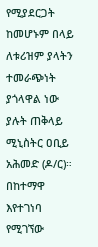የሚያደርጋት ከመሆኑም በላይ ለቱሪዝም ያላትን ተመራጭነት ያጎላዋል ነው ያሉት ጠቅላይ ሚኒስትር ዐቢይ አሕመድ (ዶ/ር)።
በከተማዋ እየተገነባ የሚገኘው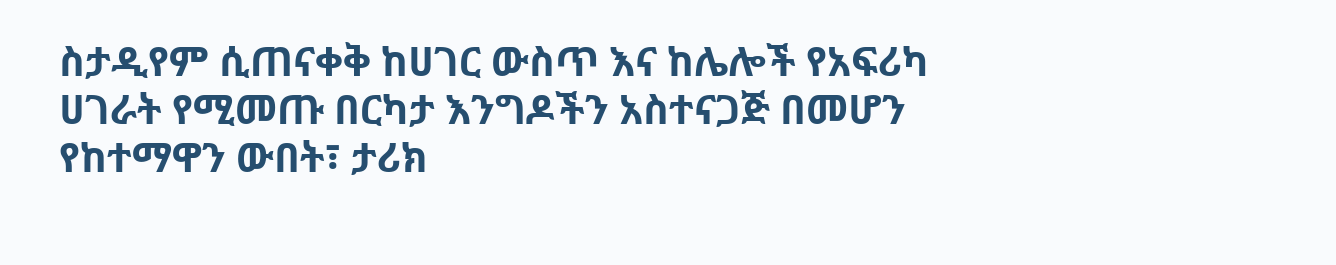ስታዲየም ሲጠናቀቅ ከሀገር ውስጥ እና ከሌሎች የአፍሪካ ሀገራት የሚመጡ በርካታ እንግዶችን አስተናጋጅ በመሆን የከተማዋን ውበት፣ ታሪክ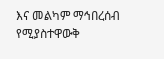እና መልካም ማኅበረሰብ የሚያስተዋውቅ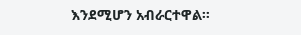እንደሚሆን አብራርተዋል።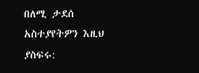በለሚ ታደሰ
አስተያየትዎን እዚህ ያስፍሩ: